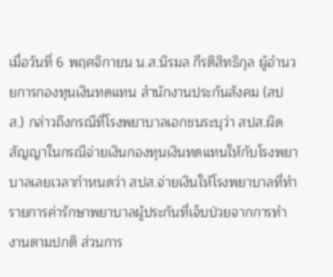เมื่อวันที่ 6 พฤศจิกายน น.ส.นิรมล กีรติสิทธิกุล ผู้อำนวยการกองทุนเงินทดแทน สำนักงานประกันสังคม (สปส.) กล่าวถึงกรณีที่โรงพยาบาลเอกชนระบุว่า สปส.ผิดสัญญาในกรณีจ่ายเงินกองทุนเงินทดแทนให้กับโรงพยาบาลเลยเวลากำหนดว่า สปส.จ่ายเงินให้โรงพยาบาลที่ทำรายการค่ารักษาพยาบาลผู้ประกันที่เจ็บป่วยจากการทำงานตามปกติ ส่วนการ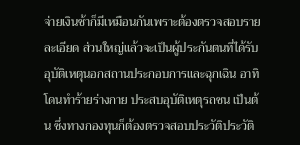จ่ายเงินช้าก็มีเหมือนกันเพราะต้องตรวจสอบรายละเอียด ส่วนใหญ่แล้วจะเป็นผู้ประกันตนที่ได้รับอุบัติเหตุนอกสถานประกอบการและฉุกเฉิน อาทิ โดนทำร้ายร่างกาย ประสบอุบัติเหตุรถชน เป็นต้น ซึ่งทางกองทุนก็ต้องตรวจสอบประวัติประวัติ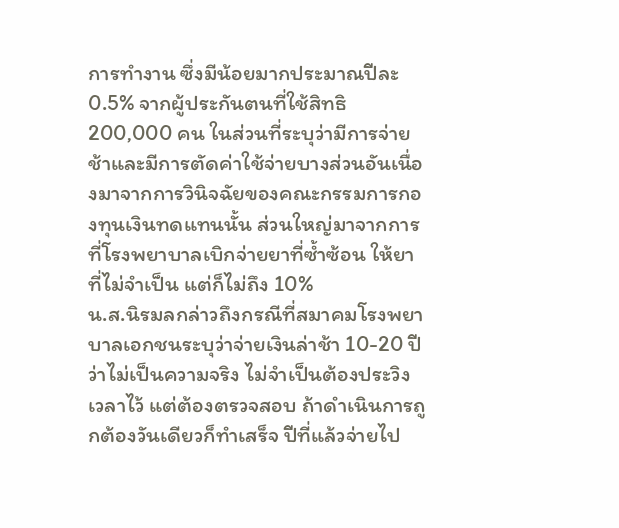การทำงาน ซึ่งมีน้อยมากประมาณปีละ 0.5% จากผู้ประกันตนที่ใช้สิทธิ 200,000 คน ในส่วนที่ระบุว่ามีการจ่ายช้าและมีการตัดค่าใช้จ่ายบางส่วนอันเนื่องมาจากการวินิจฉัยของคณะกรรมการกองทุนเงินทดแทนนั้น ส่วนใหญ่มาจากการที่โรงพยาบาลเบิกจ่ายยาที่ซ้ำซ้อน ให้ยาที่ไม่จำเป็น แต่ก็ไม่ถึง 10%
น.ส.นิรมลกล่าวถึงกรณีที่สมาคมโรงพยาบาลเอกชนระบุว่าจ่ายเงินล่าช้า 10-20 ปีว่าไม่เป็นความจริง ไม่จำเป็นต้องประวิงเวลาไว้ แต่ต้องตรวจสอบ ถ้าดำเนินการถูกต้องวันเดียวก็ทำเสร็จ ปีที่แล้วจ่ายไป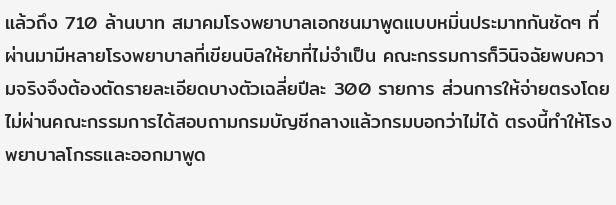แล้วถึง 710 ล้านบาท สมาคมโรงพยาบาลเอกชนมาพูดแบบหมิ่นประมาทกันชัดๆ ที่ผ่านมามีหลายโรงพยาบาลที่เขียนบิลให้ยาที่ไม่จำเป็น คณะกรรมการก็วินิจฉัยพบความจริงจึงต้องตัดรายละเอียดบางตัวเฉลี่ยปีละ 300 รายการ ส่วนการให้จ่ายตรงโดยไม่ผ่านคณะกรรมการได้สอบถามกรมบัญชีกลางแล้วกรมบอกว่าไม่ได้ ตรงนี้ทำให้โรงพยาบาลโกรธและออกมาพูด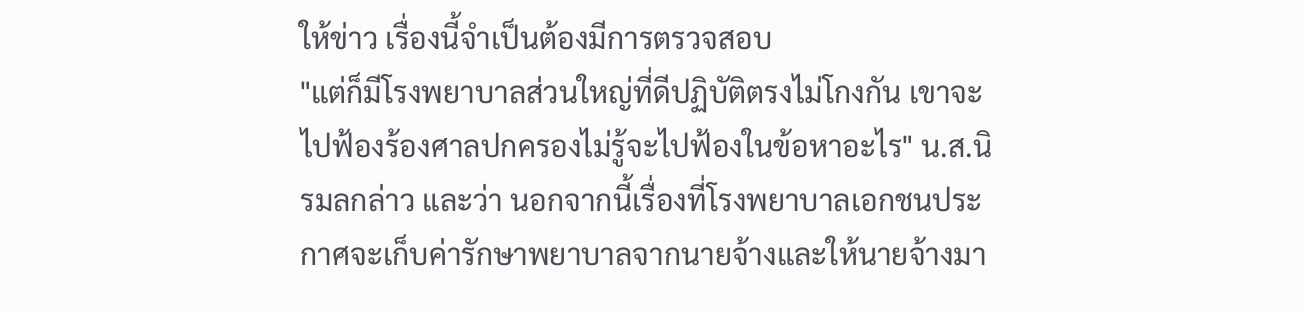ให้ข่าว เรื่องนี้จำเป็นต้องมีการตรวจสอบ
"แต่ก็มีโรงพยาบาลส่วนใหญ่ที่ดีปฏิบัติตรงไม่โกงกัน เขาจะไปฟ้องร้องศาลปกครองไม่รู้จะไปฟ้องในข้อหาอะไร" น.ส.นิรมลกล่าว และว่า นอกจากนี้เรื่องที่โรงพยาบาลเอกชนประกาศจะเก็บค่ารักษาพยาบาลจากนายจ้างและให้นายจ้างมา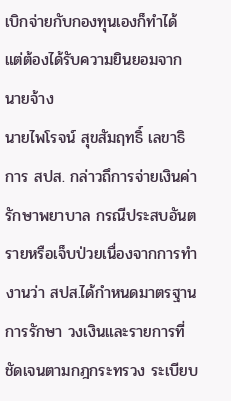เบิกจ่ายกับกองทุนเองก็ทำได้ แต่ต้องได้รับความยินยอมจากนายจ้าง
นายไพโรจน์ สุขสัมฤทธิ์ เลขาธิการ สปส. กล่าวถึการจ่ายเงินค่ารักษาพยาบาล กรณีประสบอันตรายหรือเจ็บป่วยเนื่องจากการทำงานว่า สปส.ได้กำหนดมาตรฐานการรักษา วงเงินและรายการที่ชัดเจนตามกฎกระทรวง ระเบียบ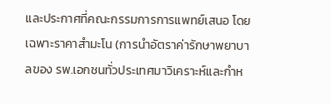และประกาศที่คณะกรรมการการแพทย์เสนอ โดยเฉพาะราคาสำมะโน (การนำอัตราค่ารักษาพยาบาลของ รพ.เอกชนทั่วประเทศมาวิเคราะห์และกำห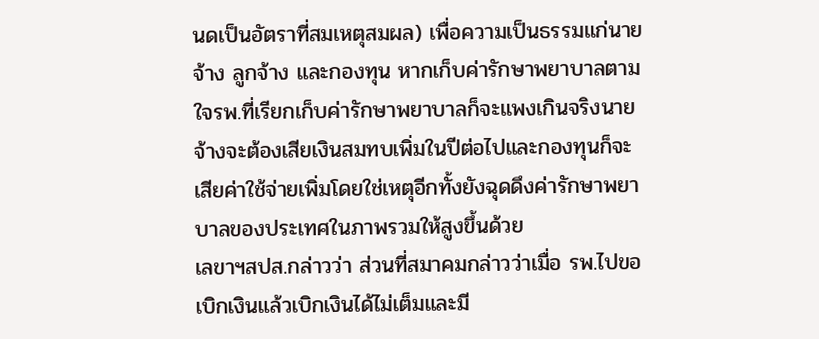นดเป็นอัตราที่สมเหตุสมผล) เพื่อความเป็นธรรมแก่นายจ้าง ลูกจ้าง และกองทุน หากเก็บค่ารักษาพยาบาลตามใจรพ.ที่เรียกเก็บค่ารักษาพยาบาลก็จะแพงเกินจริงนายจ้างจะต้องเสียเงินสมทบเพิ่มในปีต่อไปและกองทุนก็จะเสียค่าใช้จ่ายเพิ่มโดยใช่เหตุอีกทั้งยังฉุดดึงค่ารักษาพยาบาลของประเทศในภาพรวมให้สูงขึ้นด้วย
เลขาฯสปส.กล่าวว่า ส่วนที่สมาคมกล่าวว่าเมื่อ รพ.ไปขอเบิกเงินแล้วเบิกเงินได้ไม่เต็มและมี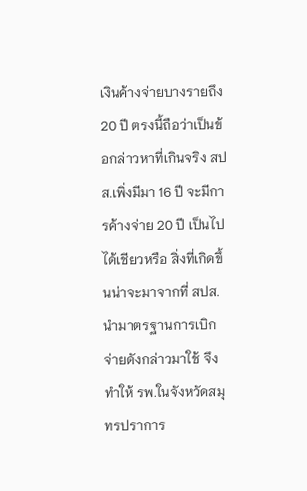เงินค้างจ่ายบางรายถึง 20 ปี ตรงนี้ถือว่าเป็นข้อกล่าวหาที่เกินจริง สปส.เพิ่งมีมา 16 ปี จะมีการค้างจ่าย 20 ปี เป็นไปได้เชียวหรือ สิ่งที่เกิดขึ้นน่าจะมาจากที่ สปส.นำมาตรฐานการเบิกจ่ายดังกล่าวมาใช้ จึงทำให้ รพ.ในจังหวัดสมุทรปราการ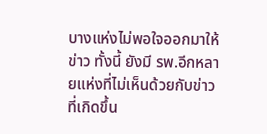บางแห่งไม่พอใจออกมาให้ข่าว ทั้งนี้ ยังมี รพ.อีกหลายแห่งที่ไม่เห็นด้วยกับข่าวที่เกิดขึ้น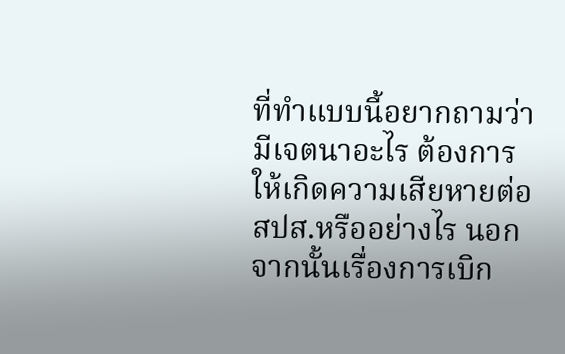ที่ทำแบบนี้อยากถามว่ามีเจตนาอะไร ต้องการให้เกิดความเสียหายต่อ สปส.หรืออย่างไร นอกจากนั้นเรื่องการเบิก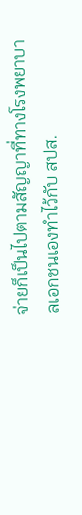จ่ายก็เป็นไปตามสัญญาที่ทางโรงพยาบาลเอกชนเองทำไว้กับ สปส.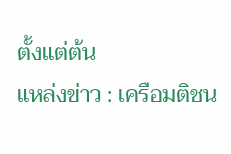ตั้งแต่ต้น
แหล่งข่าว : เครือมติชน